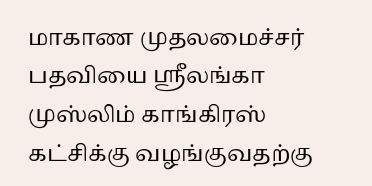மாகாண முதலமைச்சர் பதவியை ஸ்ரீலங்கா முஸ்லிம் காங்கிரஸ் கட்சிக்கு வழங்குவதற்கு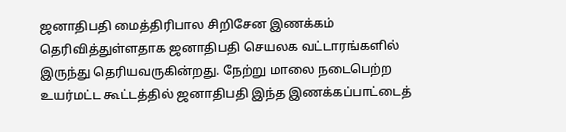ஜனாதிபதி மைத்திரிபால சிறிசேன இணக்கம் தெரிவித்துள்ளதாக ஜனாதிபதி செயலக வட்டாரங்களில் இருந்து தெரியவருகின்றது. நேற்று மாலை நடைபெற்ற உயர்மட்ட கூட்டத்தில் ஜனாதிபதி இந்த இணக்கப்பாட்டைத்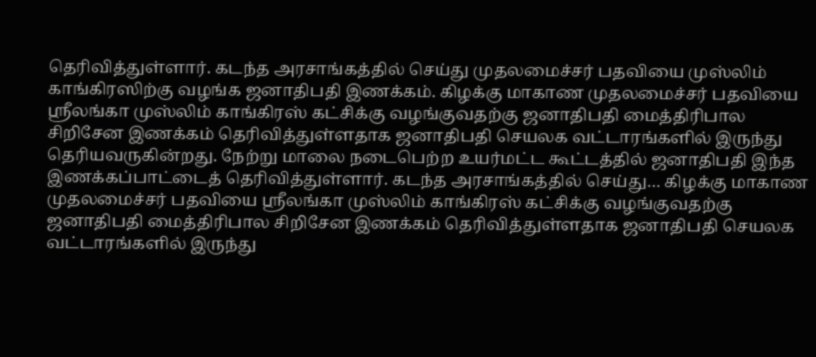தெரிவித்துள்ளார். கடந்த அரசாங்கத்தில் செய்து முதலமைச்சர் பதவியை முஸ்லிம் காங்கிரஸிற்கு வழங்க ஜனாதிபதி இணக்கம். கிழக்கு மாகாண முதலமைச்சர் பதவியை ஸ்ரீலங்கா முஸ்லிம் காங்கிரஸ் கட்சிக்கு வழங்குவதற்கு ஜனாதிபதி மைத்திரிபால சிறிசேன இணக்கம் தெரிவித்துள்ளதாக ஜனாதிபதி செயலக வட்டாரங்களில் இருந்து தெரியவருகின்றது. நேற்று மாலை நடைபெற்ற உயர்மட்ட கூட்டத்தில் ஜனாதிபதி இந்த இணக்கப்பாட்டைத் தெரிவித்துள்ளார். கடந்த அரசாங்கத்தில் செய்து… கிழக்கு மாகாண முதலமைச்சர் பதவியை ஸ்ரீலங்கா முஸ்லிம் காங்கிரஸ் கட்சிக்கு வழங்குவதற்கு ஜனாதிபதி மைத்திரிபால சிறிசேன இணக்கம் தெரிவித்துள்ளதாக ஜனாதிபதி செயலக வட்டாரங்களில் இருந்து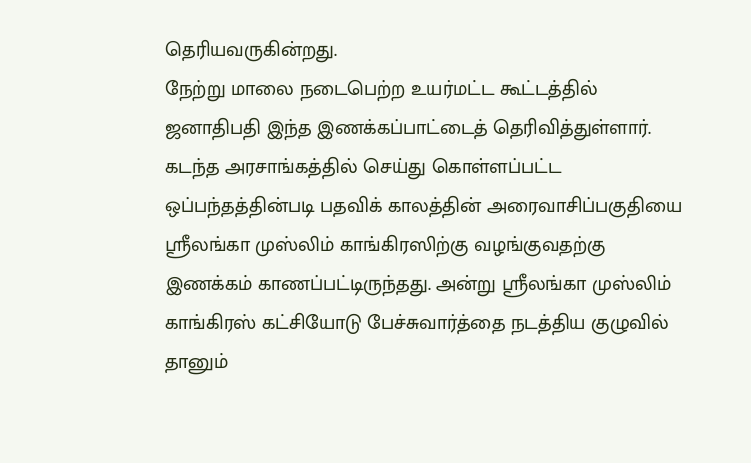தெரியவருகின்றது.
நேற்று மாலை நடைபெற்ற உயர்மட்ட கூட்டத்தில் ஜனாதிபதி இந்த இணக்கப்பாட்டைத் தெரிவித்துள்ளார்.
கடந்த அரசாங்கத்தில் செய்து கொள்ளப்பட்ட ஒப்பந்தத்தின்படி பதவிக் காலத்தின் அரைவாசிப்பகுதியை ஸ்ரீலங்கா முஸ்லிம் காங்கிரஸிற்கு வழங்குவதற்கு இணக்கம் காணப்பட்டிருந்தது. அன்று ஸ்ரீலங்கா முஸ்லிம் காங்கிரஸ் கட்சியோடு பேச்சுவார்த்தை நடத்திய குழுவில் தானும்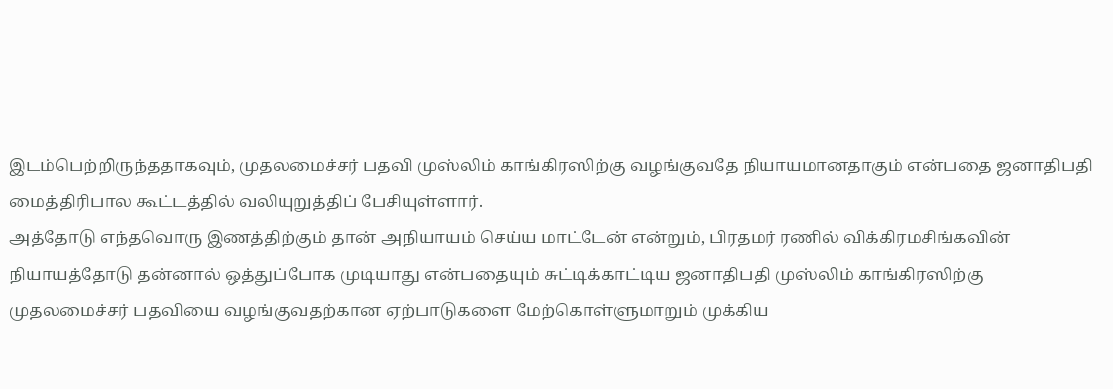இடம்பெற்றிருந்ததாகவும், முதலமைச்சர் பதவி முஸ்லிம் காங்கிரஸிற்கு வழங்குவதே நியாயமானதாகும் என்பதை ஜனாதிபதி மைத்திரிபால கூட்டத்தில் வலியுறுத்திப் பேசியுள்ளார்.
அத்தோடு எந்தவொரு இணத்திற்கும் தான் அநியாயம் செய்ய மாட்டேன் என்றும், பிரதமர் ரணில் விக்கிரமசிங்கவின் நியாயத்தோடு தன்னால் ஒத்துப்போக முடியாது என்பதையும் சுட்டிக்காட்டிய ஜனாதிபதி முஸ்லிம் காங்கிரஸிற்கு முதலமைச்சர் பதவியை வழங்குவதற்கான ஏற்பாடுகளை மேற்கொள்ளுமாறும் முக்கிய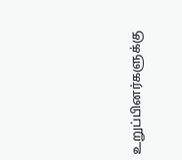உறுப்பினர்களுக்கு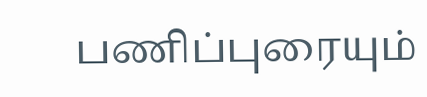பணிப்புரையும்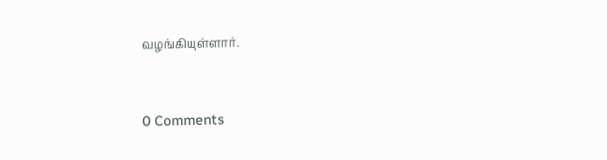வழங்கியுள்ளார்.


0 Comments